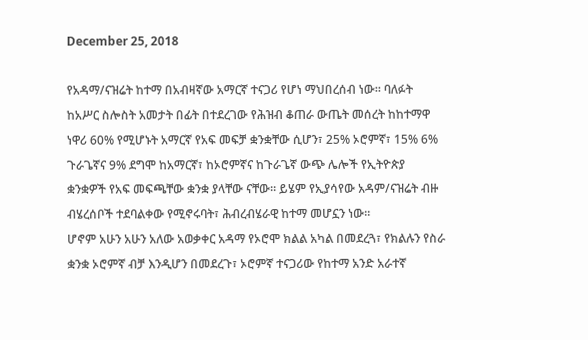December 25, 2018

የአዳማ/ናዝሬት ከተማ በአብዛኛው አማርኛ ተናጋሪ የሆነ ማህበረሰብ ነው። ባለፉት ከአሥር ስሎስት አመታት በፊት በተደረገው የሕዝብ ቆጠራ ውጤት መሰረት ከከተማዋ ነዋሪ 60% የሚሆኑት አማርኛ የአፍ መፍቻ ቋንቋቸው ሲሆን፣ 25% ኦሮምኛ፣ 15% 6% ጉራጌኛና 9% ደግሞ ከአማርኛ፣ ከኦሮምኛና ከጉራጌኛ ውጭ ሌሎች የኢትዮጵያ ቋንቋዎች የአፍ መፍጫቸው ቋንቋ ያላቸው ናቸው። ይሄም የኢያሳየው አዳም/ናዝሬት ብዙ ብሄረሰቦች ተደባልቀው የሚኖሩባት፣ ሕብረብሄራዊ ከተማ መሆኗን ነው።
ሆኖም አሁን አሁን አለው አወቃቀር አዳማ የኦሮሞ ክልል አካል በመደረጓ፣ የክልሉን የስራ ቋንቋ ኦሮምኛ ብቻ እንዲሆን በመደረጉ፣ ኦሮምኛ ተናጋሪው የከተማ አንድ አራተኛ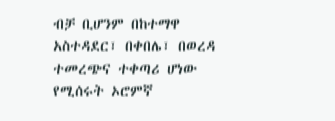ብቻ ቢሆንም በከተማዋ አስተዳደር፣ በቀበሌ፣ በወረዳ ተመረጭና ተቀጣሪ ሆነው የሚሰሩት ኦሮምኛ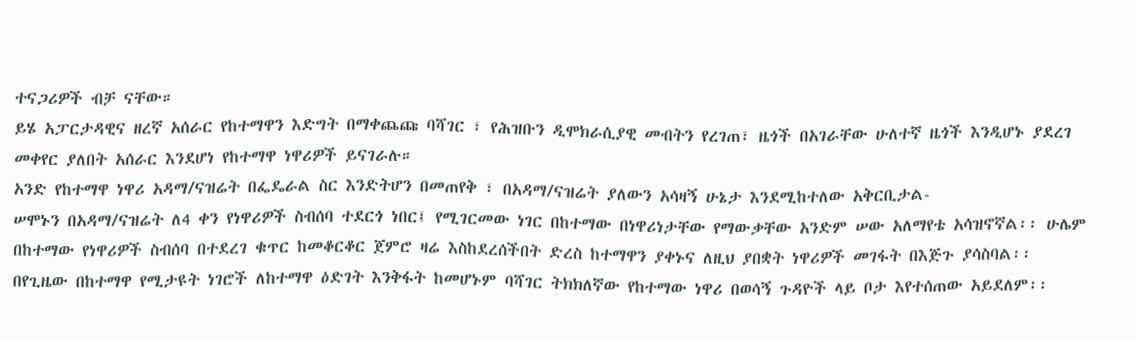ተናጋሪዎች ብቻ ናቸው።
ይሄ አፓርታዳዊና ዘረኛ አሰራር የከተማዋን እድግት በማቀጨጩ ባሻገር ፣ የሕዝቡን ዲሞክራሲያዊ መብትን የረገጠ፣ ዜጎች በአገራቸው ሁለተኛ ዜጎች እንዲሆኑ ያደረገ መቀየር ያለበት አሰራር እንደሆነ የከተማዋ ነዋሪዎች ይናገራሉ።
አንድ የከተማዋ ነዋሪ አዳማ/ናዝሬት በፌዴራል ስር እንድትሆን በመጠየቅ ፣ በአዳማ/ናዝሬት ያለውን አሳዛኝ ሁኔታ እንደሚከተለው አቅርቢታል-
ሠሞኑን በአዳማ/ናዝሬት ለ4 ቀን የነዋሪዎች ስብሰባ ተደርጎ ነበር፤ የሚገርመው ነገር በከተማው በነዋሪነታቸው የማውቃቸው አንድም ሠው አለማየቴ አሳዝኖኛል፡፡ ሁሌም በከተማው የነዋሪዎች ስብሰባ በተደረገ ቁጥር ከመቆርቆር ጀምሮ ዛሬ እስከደረሰችበት ድረስ ከተማዋን ያቀኑና ለዚህ ያበቋት ነዋሪዎች መገፋት በእጅጉ ያሳስባል፡፡
በየጊዜው በከተማዋ የሚታዩት ነገሮች ለከተማዋ ዕድገት እንቅፋት ከመሆኑም ባሻገር ትክክለኛው የከተማው ነዋሪ በወሳኝ ጉዳዮች ላይ ቦታ እየተሰጠው አይደለም፡፡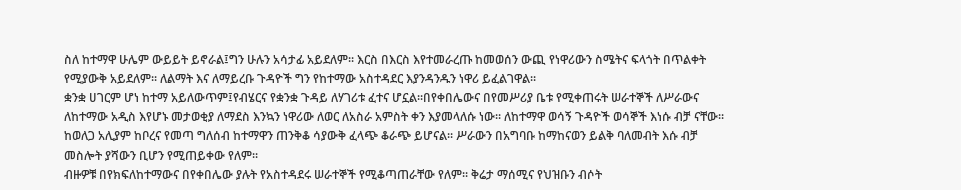ስለ ከተማዋ ሁሌም ውይይት ይኖራል፤ግን ሁሉን አሳታፊ አይደለም፡፡ እርስ በእርስ እየተመራረጡ ከመወሰን ውጪ የነዋሪውን ስሜትና ፍላጎት በጥልቀት የሚያውቅ አይደለም፡፡ ለልማት እና ለማይረቡ ጉዳዮች ግን የከተማው አስተዳደር እያንዳንዱን ነዋሪ ይፈልገዋል፡፡
ቋንቋ ሀገርም ሆነ ከተማ አይለውጥም፤የብሄርና የቋንቋ ጉዳይ ለሃገሪቱ ፈተና ሆኗል፡፡በየቀበሌውና በየመሥሪያ ቤቱ የሚቀጠሩት ሠራተኞች ለሥራውና ለከተማው አዲስ እየሆኑ መታወቂያ ለማደስ እንኳን ነዋሪው ለወር ለአስራ አምስት ቀን እያመላለሱ ነው፡፡ ለከተማዋ ወሳኝ ጉዳዮች ወሳኞች እነሱ ብቻ ናቸው፡፡ ከወለጋ አሊያም ከቦረና የመጣ ግለሰብ ከተማዋን ጠንቅቆ ሳያውቅ ፈላጭ ቆራጭ ይሆናል፡፡ ሥራውን በአግባቡ ከማከናወን ይልቅ ባለመብት እሱ ብቻ መስሎት ያሻውን ቢሆን የሚጠይቀው የለም፡፡
ብዙዎቹ በየክፍለከተማውና በየቀበሌው ያሉት የአስተዳደሩ ሠራተኞች የሚቆጣጠራቸው የለም፡፡ ቅሬታ ማሰሚና የህዝቡን ብሶት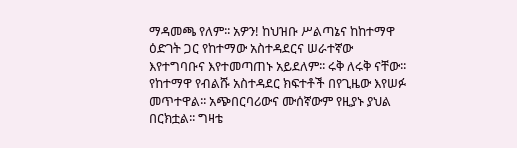ማዳመጫ የለም፡፡ አዎን! ከህዝቡ ሥልጣኔና ከከተማዋ ዕድገት ጋር የከተማው አስተዳደርና ሠራተኛው እየተግባቡና እየተመጣጠኑ አይደለም፡፡ ሩቅ ለሩቅ ናቸው፡፡ የከተማዋ የብልሹ አስተዳደር ክፍተቶች በየጊዜው እየሠፉ መጥተዋል፡፡ አጭበርባሪውና ሙሰኛውም የዚያኑ ያህል በርክቷል፡፡ ግዛቴ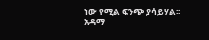ነው የሚል ፍንጭ ያሳይሃል፡፡ አዳማ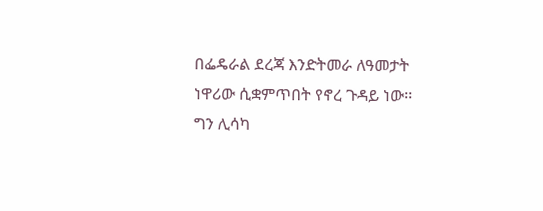በፌዴራል ደረጃ እንድትመራ ለዓመታት ነዋሪው ሲቋምጥበት የኖረ ጉዳይ ነው፡፡ ግን ሊሳካ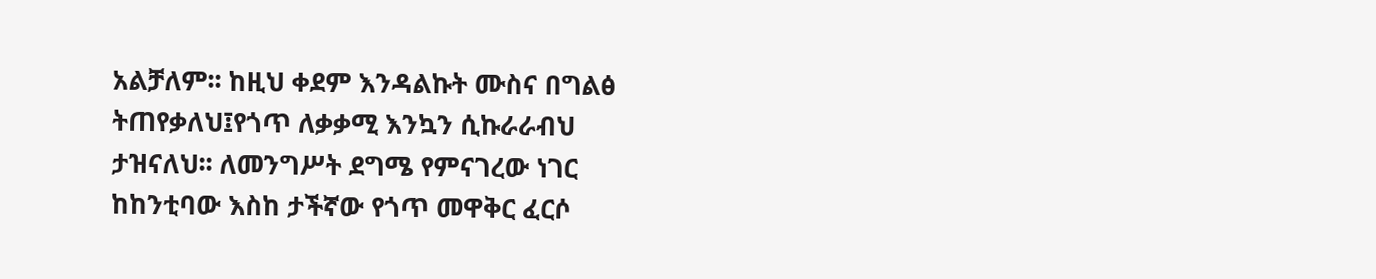አልቻለም፡፡ ከዚህ ቀደም እንዳልኩት ሙስና በግልፅ ትጠየቃለህ፤የጎጥ ለቃቃሚ እንኳን ሲኩራራብህ ታዝናለህ፡፡ ለመንግሥት ደግሜ የምናገረው ነገር ከከንቲባው እስከ ታችኛው የጎጥ መዋቅር ፈርሶ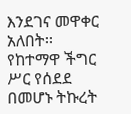እንደገና መዋቀር አለበት፡፡ የከተማዋ ችግር ሥር የሰደደ በመሆኑ ትኩረት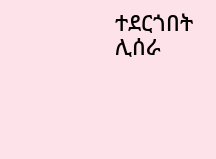ተደርጎበት ሊሰራ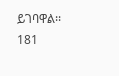ይገባዋል፡፡
181